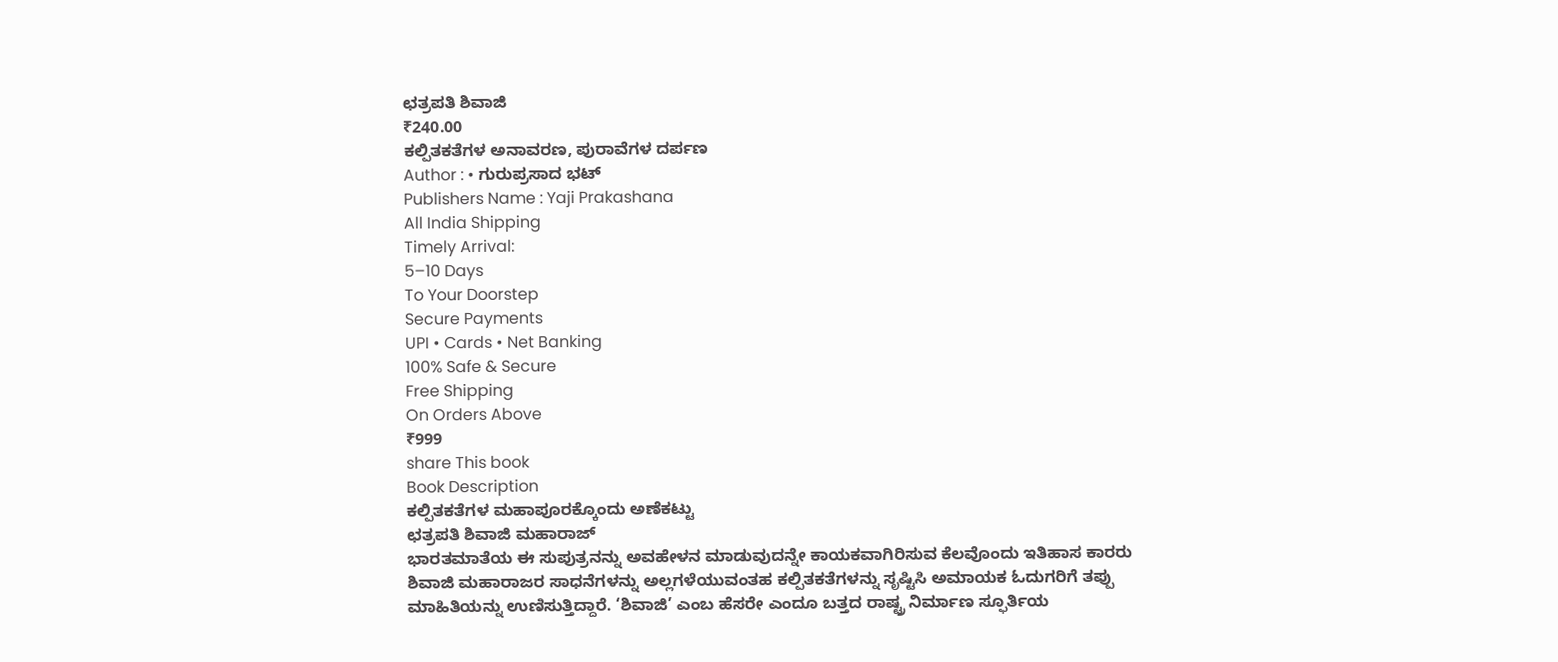ಛತ್ರಪತಿ ಶಿವಾಜಿ
₹240.00
ಕಲ್ಪಿತಕತೆಗಳ ಅನಾವರಣ, ಪುರಾವೆಗಳ ದರ್ಪಣ
Author : • ಗುರುಪ್ರಸಾದ ಭಟ್
Publishers Name : Yaji Prakashana
All India Shipping
Timely Arrival:
5–10 Days
To Your Doorstep
Secure Payments
UPI • Cards • Net Banking
100% Safe & Secure
Free Shipping
On Orders Above
₹999
share This book
Book Description
ಕಲ್ಪಿತಕತೆಗಳ ಮಹಾಪೂರಕ್ಕೊಂದು ಅಣೆಕಟ್ಟು
ಛತ್ರಪತಿ ಶಿವಾಜಿ ಮಹಾರಾಜ್
ಭಾರತಮಾತೆಯ ಈ ಸುಪುತ್ರನನ್ನು ಅವಹೇಳನ ಮಾಡುವುದನ್ನೇ ಕಾಯಕವಾಗಿರಿಸುವ ಕೆಲವೊಂದು ಇತಿಹಾಸ ಕಾರರು ಶಿವಾಜಿ ಮಹಾರಾಜರ ಸಾಧನೆಗಳನ್ನು ಅಲ್ಲಗಳೆಯುವಂತಹ ಕಲ್ಪಿತಕತೆಗಳನ್ನು ಸೃಷ್ಟಿಸಿ ಅಮಾಯಕ ಓದುಗರಿಗೆ ತಪ್ಪು ಮಾಹಿತಿಯನ್ನು ಉಣಿಸುತ್ತಿದ್ದಾರೆ. ‘ಶಿವಾಜಿ’ ಎಂಬ ಹೆಸರೇ ಎಂದೂ ಬತ್ತದ ರಾಷ್ಟ್ರ ನಿರ್ಮಾಣ ಸ್ಫೂರ್ತಿಯ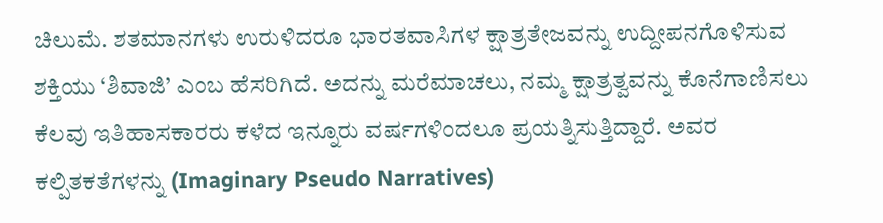ಚಿಲುಮೆ. ಶತಮಾನಗಳು ಉರುಳಿದರೂ ಭಾರತವಾಸಿಗಳ ಕ್ಷಾತ್ರತೇಜವನ್ನು ಉದ್ದೀಪನಗೊಳಿಸುವ ಶಕ್ತಿಯು ‘ಶಿವಾಜಿ’ ಎಂಬ ಹೆಸರಿಗಿದೆ. ಅದನ್ನು ಮರೆಮಾಚಲು, ನಮ್ಮ ಕ್ಷಾತ್ರತ್ವವನ್ನು ಕೊನೆಗಾಣಿಸಲು ಕೆಲವು ಇತಿಹಾಸಕಾರರು ಕಳೆದ ಇನ್ನೂರು ವರ್ಷಗಳಿಂದಲೂ ಪ್ರಯತ್ನಿಸುತ್ತಿದ್ದಾರೆ. ಅವರ ಕಲ್ಪಿತಕತೆಗಳನ್ನು (Imaginary Pseudo Narratives)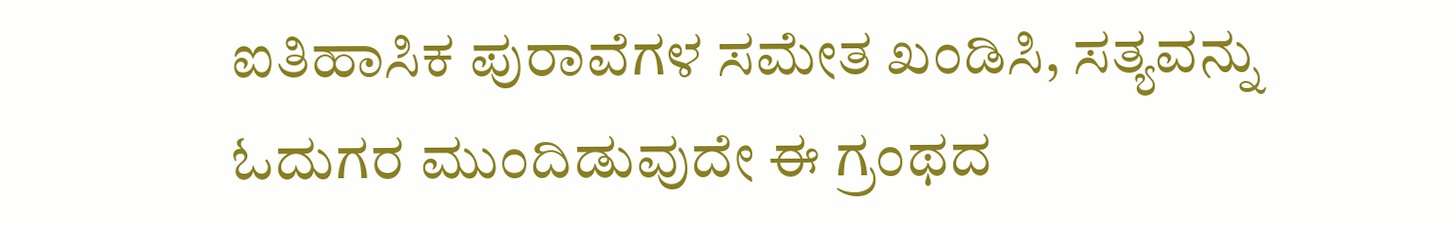ಐತಿಹಾಸಿಕ ಪುರಾವೆಗಳ ಸಮೇತ ಖಂಡಿಸಿ, ಸತ್ಯವನ್ನು ಓದುಗರ ಮುಂದಿಡುವುದೇ ಈ ಗ್ರಂಥದ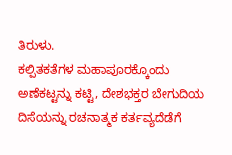ತಿರುಳು.
ಕಲ್ಪಿತಕತೆಗಳ ಮಹಾಪೂರಕ್ಕೊಂದು ಅಣೆಕಟ್ಟನ್ನು ಕಟ್ಟಿ, ದೇಶಭಕ್ತರ ಬೇಗುದಿಯ ದಿಸೆಯನ್ನು ರಚನಾತ್ಮಕ ಕರ್ತವ್ಯದೆಡೆಗೆ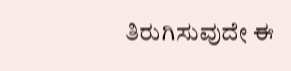ತಿರುಗಿಸುವುದೇ ಈ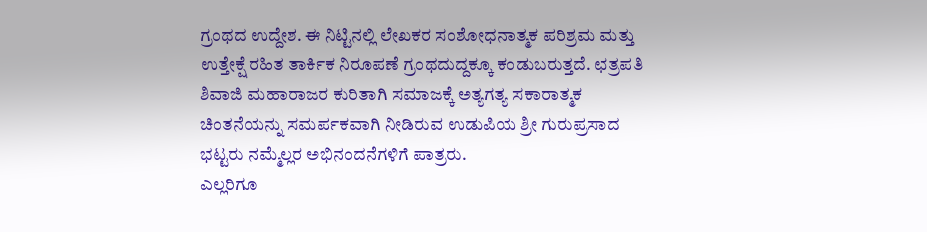ಗ್ರಂಥದ ಉದ್ದೇಶ. ಈ ನಿಟ್ಟಿನಲ್ಲಿ ಲೇಖಕರ ಸಂಶೋಧನಾತ್ಮಕ ಪರಿಶ್ರಮ ಮತ್ತು ಉತ್ತೇಕ್ಷೆ ರಹಿತ ತಾರ್ಕಿಕ ನಿರೂಪಣೆ ಗ್ರಂಥದುದ್ದಕ್ಕೂ ಕಂಡುಬರುತ್ತದೆ. ಛತ್ರಪತಿ ಶಿವಾಜಿ ಮಹಾರಾಜರ ಕುರಿತಾಗಿ ಸಮಾಜಕ್ಕೆ ಅತ್ಯಗತ್ಯ ಸಕಾರಾತ್ಮಕ ಚಿಂತನೆಯನ್ನು ಸಮರ್ಪಕವಾಗಿ ನೀಡಿರುವ ಉಡುಪಿಯ ಶ್ರೀ ಗುರುಪ್ರಸಾದ ಭಟ್ಟರು ನಮ್ಮೆಲ್ಲರ ಅಭಿನಂದನೆಗಳಿಗೆ ಪಾತ್ರರು.
ಎಲ್ಲರಿಗೂ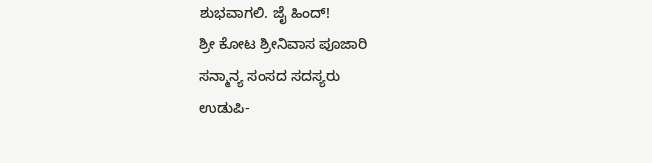ಶುಭವಾಗಲಿ. ಜೈ ಹಿಂದ್!
ಶ್ರೀ ಕೋಟ ಶ್ರೀನಿವಾಸ ಪೂಜಾರಿ
ಸನ್ಮಾನ್ಯ ಸಂಸದ ಸದಸ್ಯರು
ಉಡುಪಿ-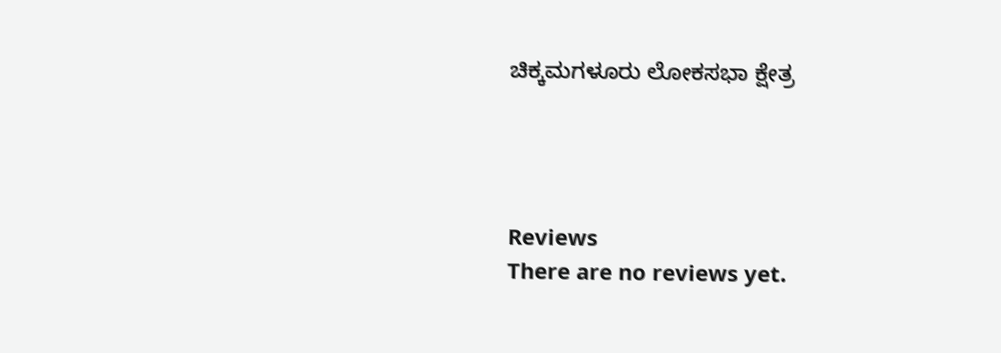ಚಿಕ್ಕಮಗಳೂರು ಲೋಕಸಭಾ ಕ್ಷೇತ್ರ




Reviews
There are no reviews yet.